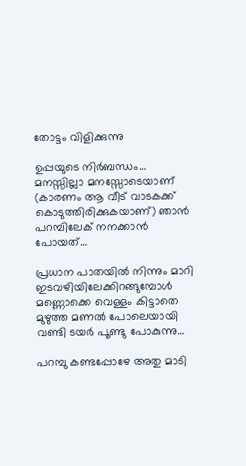തോട്ടം വിളിക്കുന്നു

ഉപ്പയുടെ നിർബന്ധം… മനസ്സില്ലാ മനസ്സോടെയാണ് (കാരണം ആ വീട് വാടകക്ക് കൊടുത്തിരിക്കുകയാണ്) ഞാൻ പറമ്പിലേക് നനക്കാൻ പോയത്…

പ്രധാന പാതയിൽ നിന്നും മാറി ഇടവഴിയിലേക്കിറങ്ങുമ്പോൾ മണ്ണൊക്കെ വെള്ളം കിട്ടാതെ മുഴുത്ത മണൽ പോലെയായി വണ്ടി ടയർ പൂണ്ടു പോകുന്നു…

പറമ്പു കണ്ടപ്പോഴേ അതു മാടി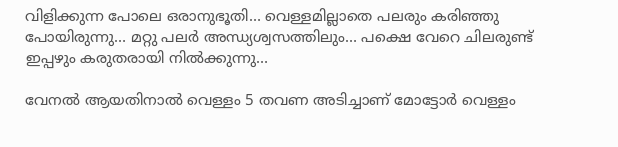വിളിക്കുന്ന പോലെ ഒരാനുഭൂതി… വെള്ളമില്ലാതെ പലരും കരിഞ്ഞു പോയിരുന്നു… മറ്റു പലർ അന്ധ്യശ്വസത്തിലും… പക്ഷെ വേറെ ചിലരുണ്ട് ഇപ്പഴും കരുതരായി നിൽക്കുന്നു…

വേനൽ ആയതിനാൽ വെള്ളം 5 തവണ അടിച്ചാണ് മോട്ടോർ വെള്ളം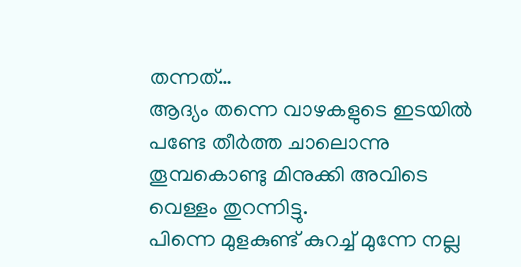തന്നത്‌…
ആദ്യം തന്നെ വാഴകളുടെ ഇടയിൽ പണ്ടേ തീർത്ത ചാലൊന്നു തൂമ്പകൊണ്ടു മിനുക്കി അവിടെ വെള്ളം തുറന്നിട്ടു.
പിന്നെ മുളകുണ്ട് കുറച്ച് മുന്നേ നല്ല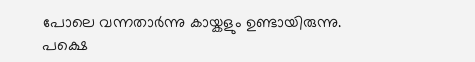പോലെ വന്നതാർന്നു കായ്കളും ഉണ്ടായിരുന്നു. പക്ഷെ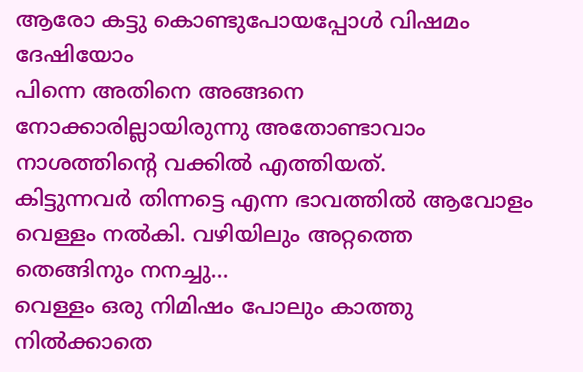ആരോ കട്ടു കൊണ്ടുപോയപ്പോൾ വിഷമം ദേഷിയോം
പിന്നെ അതിനെ അങ്ങനെ നോക്കാരില്ലായിരുന്നു അതോണ്ടാവാം നാശത്തിന്റെ വക്കിൽ എത്തിയത്.
കിട്ടുന്നവർ തിന്നട്ടെ എന്ന ഭാവത്തിൽ ആവോളം വെള്ളം നൽകി. വഴിയിലും അറ്റത്തെ തെങ്ങിനും നനച്ചു…
വെള്ളം ഒരു നിമിഷം പോലും കാത്തു നിൽക്കാതെ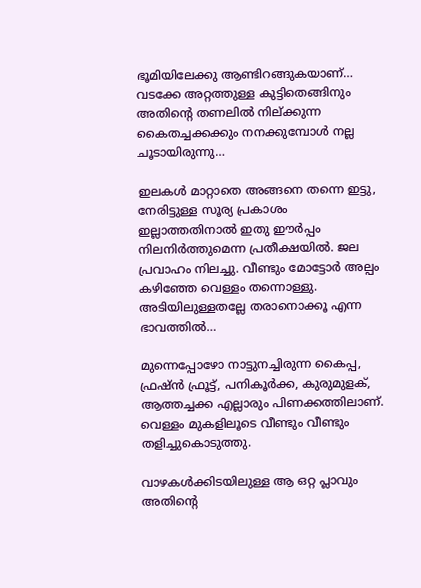ഭൂമിയിലേക്കു ആണ്ടിറങ്ങുകയാണ്… വടക്കേ അറ്റത്തുള്ള കുട്ടിതെങ്ങിനും അതിന്റെ തണലിൽ നില്ക്കുന്ന കൈതച്ചക്കക്കും നനക്കുമ്പോൾ നല്ല ചൂടായിരുന്നു…

ഇലകൾ മാറ്റാതെ അങ്ങനെ തന്നെ ഇട്ടു, നേരിട്ടുള്ള സൂര്യ പ്രകാശം ഇല്ലാത്തതിനാൽ ഇതു ഈർപ്പം നിലനിർത്തുമെന്ന പ്രതീക്ഷയിൽ. ജല പ്രവാഹം നിലച്ചു. വീണ്ടും മോട്ടോർ അല്പം കഴിഞ്ഞേ വെള്ളം തന്നൊള്ളു. അടിയിലുള്ളതല്ലേ തരാനൊക്കൂ എന്ന ഭാവത്തിൽ…

മുന്നെപ്പോഴോ നാട്ടുനച്ചിരുന്ന കൈപ്പ, ഫ്രഷ്ൻ ഫ്രൂട്ട്, പനികൂർക്ക, കുരുമുളക്, ആത്തച്ചക്ക എല്ലാരും പിണക്കത്തിലാണ്. വെള്ളം മുകളിലൂടെ വീണ്ടും വീണ്ടും തളിച്ചുകൊടുത്തു.

വാഴകൾക്കിടയിലുള്ള ആ ഒറ്റ പ്ലാവും അതിന്റെ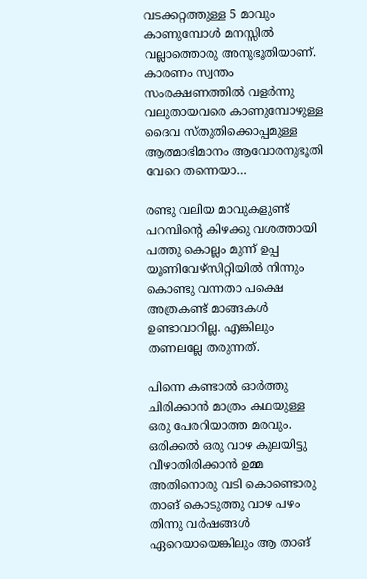വടക്കറ്റത്തുള്ള 5 മാവും കാണുമ്പോൾ മനസ്സിൽ വല്ലാത്തൊരു അനുഭൂതിയാണ്. കാരണം സ്വന്തം സംരക്ഷണത്തിൽ വളർന്നു വലുതായവരെ കാണുമ്പോഴുള്ള ദൈവ സ്തുതിക്കൊപ്പമുള്ള ആത്മാഭിമാനം ആവോരനുഭൂതി വേറെ തന്നെയാ…

രണ്ടു വലിയ മാവുകളുണ്ട് പറമ്പിന്റെ കിഴക്കു വശത്തായി പത്തു കൊല്ലം മുന്ന് ഉപ്പ യൂണിവേഴ്സിറ്റിയിൽ നിന്നും കൊണ്ടു വന്നതാ പക്ഷെ അത്രകണ്ട് മാങ്ങകൾ ഉണ്ടാവാറില്ല. എങ്കിലും തണലല്ലേ തരുന്നത്.

പിന്നെ കണ്ടാൽ ഓർത്തു ചിരിക്കാൻ മാത്രം കഥയുള്ള ഒരു പേരറിയാത്ത മരവും.
ഒരിക്കൽ ഒരു വാഴ കുലയിട്ടു വീഴാതിരിക്കാൻ ഉമ്മ അതിനൊരു വടി കൊണ്ടൊരു താങ് കൊടുത്തു വാഴ പഴം തിന്നു വർഷങ്ങൾ ഏറെയായെങ്കിലും ആ താങ്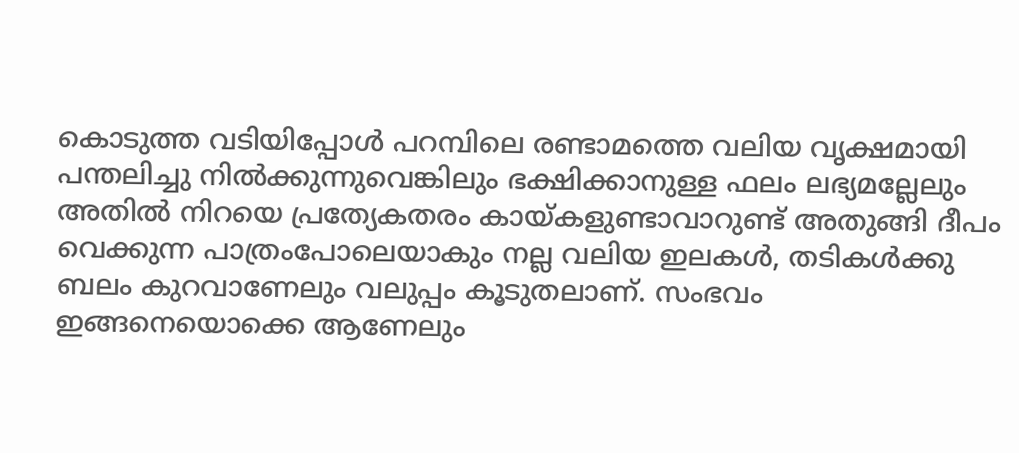കൊടുത്ത വടിയിപ്പോൾ പറമ്പിലെ രണ്ടാമത്തെ വലിയ വൃക്ഷമായി പന്തലിച്ചു നിൽക്കുന്നുവെങ്കിലും ഭക്ഷിക്കാനുള്ള ഫലം ലഭ്യമല്ലേലും അതിൽ നിറയെ പ്രത്യേകതരം കായ്കളുണ്ടാവാറുണ്ട് അതുങ്ങി ദീപം വെക്കുന്ന പാത്രംപോലെയാകും നല്ല വലിയ ഇലകൾ, തടികൾക്കു ബലം കുറവാണേലും വലുപ്പം കൂടുതലാണ്. സംഭവം ഇങ്ങനെയൊക്കെ ആണേലും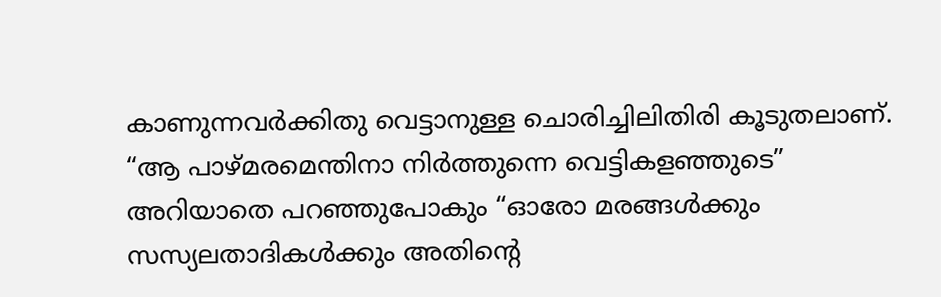കാണുന്നവർക്കിതു വെട്ടാനുള്ള ചൊരിച്ചിലിതിരി കൂടുതലാണ്. “ആ പാഴ്മരമെന്തിനാ നിർത്തുന്നെ വെട്ടികളഞ്ഞുടെ” അറിയാതെ പറഞ്ഞുപോകും “ഓരോ മരങ്ങൾക്കും സസ്യലതാദികൾക്കും അതിന്റെ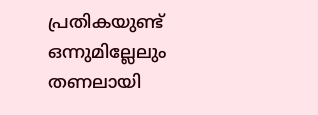പ്രതികയുണ്ട് ഒന്നുമില്ലേലും തണലായി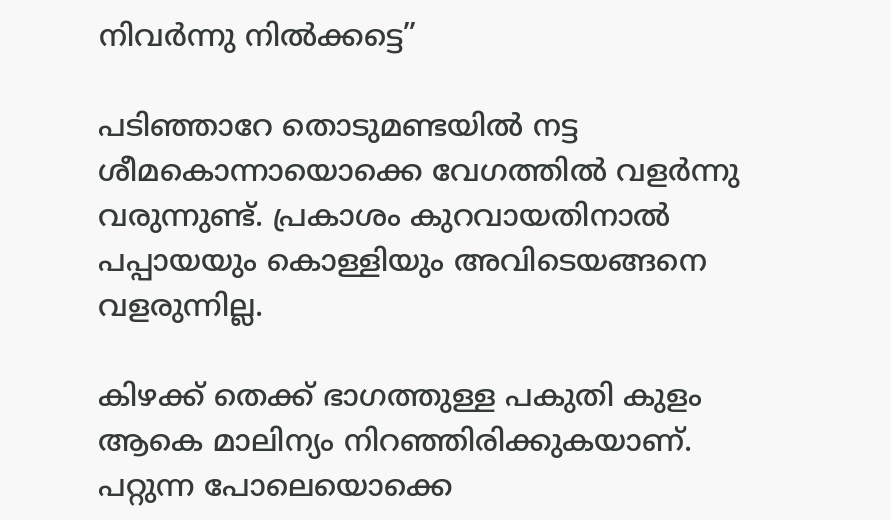നിവർന്നു നിൽക്കട്ടെ”

പടിഞ്ഞാറേ തൊടുമണ്ടയിൽ നട്ട ശീമകൊന്നായൊക്കെ വേഗത്തിൽ വളർന്നു വരുന്നുണ്ട്. പ്രകാശം കുറവായതിനാൽ പപ്പായയും കൊള്ളിയും അവിടെയങ്ങനെ വളരുന്നില്ല.

കിഴക്ക് തെക്ക് ഭാഗത്തുള്ള പകുതി കുളം ആകെ മാലിന്യം നിറഞ്ഞിരിക്കുകയാണ്. പറ്റുന്ന പോലെയൊക്കെ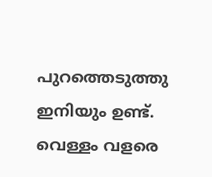പുറത്തെടുത്തു ഇനിയും ഉണ്ട്. വെള്ളം വളരെ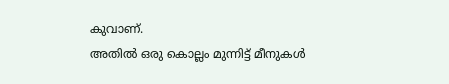കുവാണ്.
അതിൽ ഒരു കൊല്ലം മുന്നിട്ട് മീനുകൾ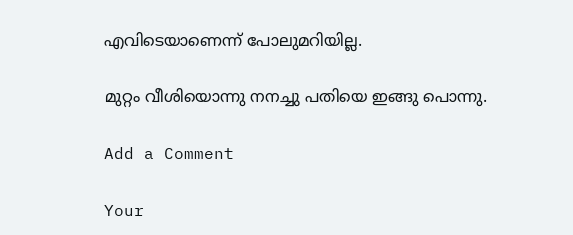എവിടെയാണെന്ന് പോലുമറിയില്ല.

മുറ്റം വീശിയൊന്നു നനച്ചു പതിയെ ഇങ്ങു പൊന്നു.

Add a Comment

Your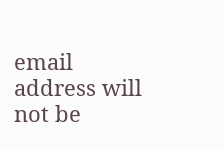email address will not be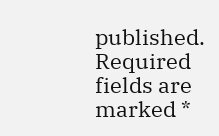published. Required fields are marked *